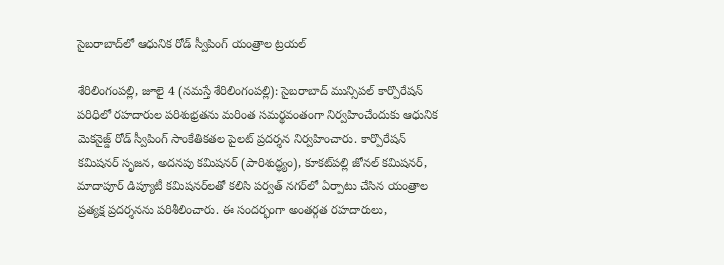సైబరాబాద్‌లో ఆధునిక రోడ్ స్వీపింగ్ యంత్రాల ట్రయల్

శేరిలింగంపల్లి, జూలై 4 (న‌మ‌స్తే శేరిలింగంపల్లి): సైబరాబాద్ మున్సిపల్ కార్పొరేషన్ పరిధిలో రహదారుల పరిశుభ్రతను మరింత సమర్థవంతంగా నిర్వహించేందుకు ఆధునిక మెకనైజ్డ్ రోడ్ స్వీపింగ్ సాంకేతికతల పైలట్ ప్రదర్శన నిర్వహించారు. కార్పొరేషన్ కమిషనర్ సృజ‌న‌, అదనపు కమిషనర్ (పారిశుద్ధ్యం), కూకట్‌పల్లి జోనల్ కమిషనర్, మాదాపూర్ డిప్యూటీ కమిషనర్‌లతో కలిసి పర్వత్ నగర్‌లో ఏర్పాటు చేసిన యంత్రాల ప్రత్యక్ష ప్రదర్శనను పరిశీలించారు. ఈ సందర్భంగా అంతర్గత రహదారులు,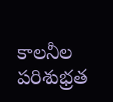కాలనీల పరిశుభ్రత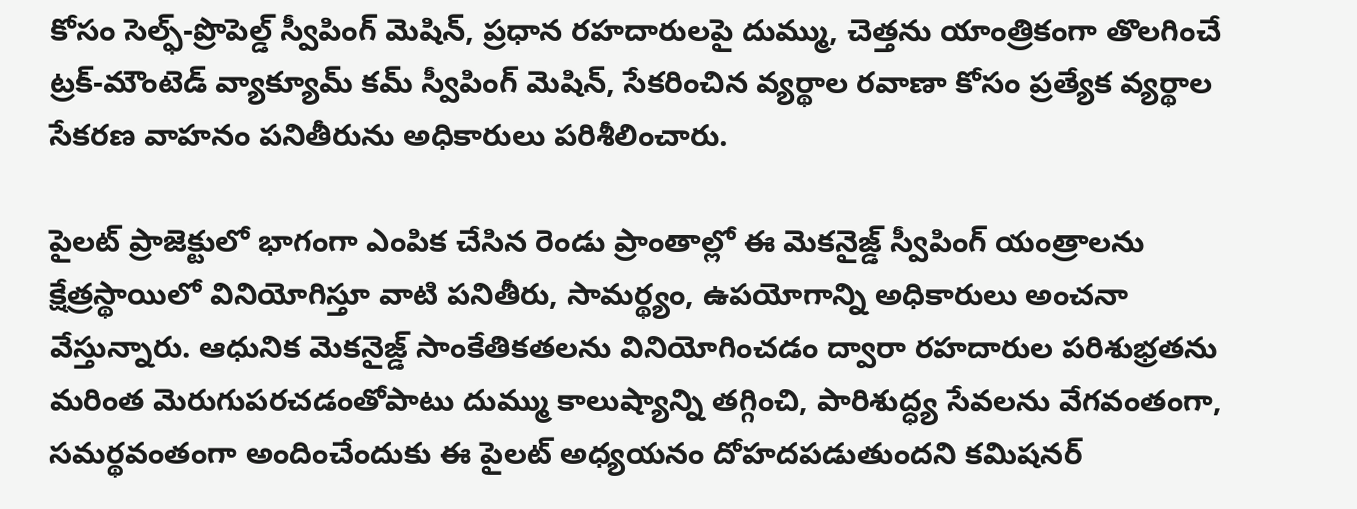కోసం సెల్ఫ్-ప్రొపెల్డ్ స్వీపింగ్ మెషిన్, ప్రధాన రహదారులపై దుమ్ము, చెత్తను యాంత్రికంగా తొలగించే ట్రక్-మౌంటెడ్ వ్యాక్యూమ్ కమ్ స్వీపింగ్ మెషిన్, సేకరించిన వ్యర్థాల రవాణా కోసం ప్రత్యేక వ్యర్థాల సేకరణ వాహనం పనితీరును అధికారులు పరిశీలించారు.

పైలట్ ప్రాజెక్టులో భాగంగా ఎంపిక చేసిన రెండు ప్రాంతాల్లో ఈ మెకనైజ్డ్ స్వీపింగ్ యంత్రాలను క్షేత్రస్థాయిలో వినియోగిస్తూ వాటి పనితీరు, సామర్థ్యం, ఉపయోగాన్ని అధికారులు అంచనా వేస్తున్నారు. ఆధునిక మెకనైజ్డ్ సాంకేతికతలను వినియోగించడం ద్వారా రహదారుల పరిశుభ్రతను మరింత మెరుగుపరచడంతోపాటు దుమ్ము కాలుష్యాన్ని తగ్గించి, పారిశుద్ధ్య సేవలను వేగవంతంగా, సమర్థవంతంగా అందించేందుకు ఈ పైలట్ అధ్యయనం దోహదపడుతుందని కమిషనర్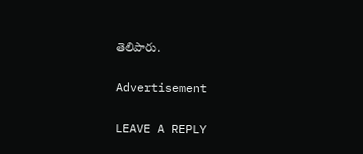తెలిపారు.

Advertisement

LEAVE A REPLY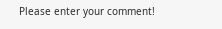Please enter your comment!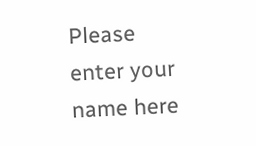Please enter your name here